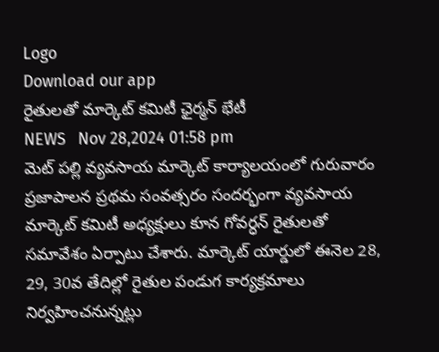Logo
Download our app
రైతులతో మార్కెట్ కమిటీ ఛైర్మన్ భేటీ
NEWS   Nov 28,2024 01:58 pm
మెట్ పల్లి వ్యవసాయ మార్కెట్ కార్యాలయంలో గురువారం ప్రజాపాలన ప్రథమ సంవత్సరం సందర్భంగా వ్యవసాయ మార్కెట్ కమిటీ అధ్యక్షులు కూన గోవర్ధన్ రైతులతో సమావేశం ఏర్పాటు చేశారు. మార్కెట్ యార్డులో ఈనెల 28, 29, 30వ తేదిల్లో రైతుల పండుగ కార్యక్రమాలు నిర్వహించనున్నట్లు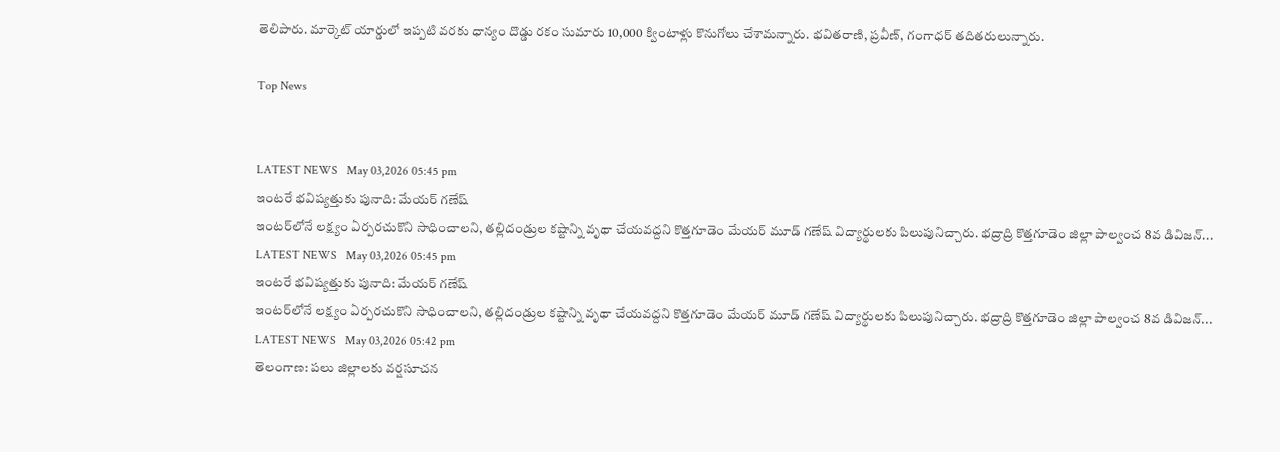తెలిపారు. మార్కెట్ యార్డులో ఇప్పటి వరకు ధాన్యం దొడ్డు రకం సుమారు 10,000 క్వింటాళ్లు కొనుగోలు చేశామన్నారు. భవితరాణి, ప్రవీణ్, గంగాధర్ తదితరులున్నారు.

Top News


LATEST NEWS   May 03,2026 05:45 pm
ఇంటరే భవిష్యత్తుకు పునాది: మేయర్ గణేష్
ఇంటర్‌లోనే లక్ష్యం ఏర్పరచుకొని సాధించాలని, తల్లిదండ్రుల కష్టాన్ని వృథా చేయవద్దని కొత్తగూడెం మేయర్ మూడ్ గణేష్ విద్యార్థులకు పిలుపునిచ్చారు. భద్రాద్రి కొత్తగూడెం జిల్లా పాల్వంచ 8వ డివిజన్...
LATEST NEWS   May 03,2026 05:45 pm
ఇంటరే భవిష్యత్తుకు పునాది: మేయర్ గణేష్
ఇంటర్‌లోనే లక్ష్యం ఏర్పరచుకొని సాధించాలని, తల్లిదండ్రుల కష్టాన్ని వృథా చేయవద్దని కొత్తగూడెం మేయర్ మూడ్ గణేష్ విద్యార్థులకు పిలుపునిచ్చారు. భద్రాద్రి కొత్తగూడెం జిల్లా పాల్వంచ 8వ డివిజన్...
LATEST NEWS   May 03,2026 05:42 pm
తెలంగాణ: పలు జిల్లాలకు వర్షసూచన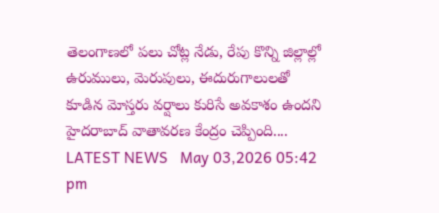తెలంగాణలో ప‌లు చోట్ల‌ నేడు, రేపు కొన్ని జిల్లాల్లో ఉరుములు, మెరుపులు, ఈదురుగాలులతో కూడిన మోస్తరు వర్షాలు కురిసే అవకాశం ఉందని హైదరాబాద్ వాతావరణ కేంద్రం చెప్పింది....
LATEST NEWS   May 03,2026 05:42 pm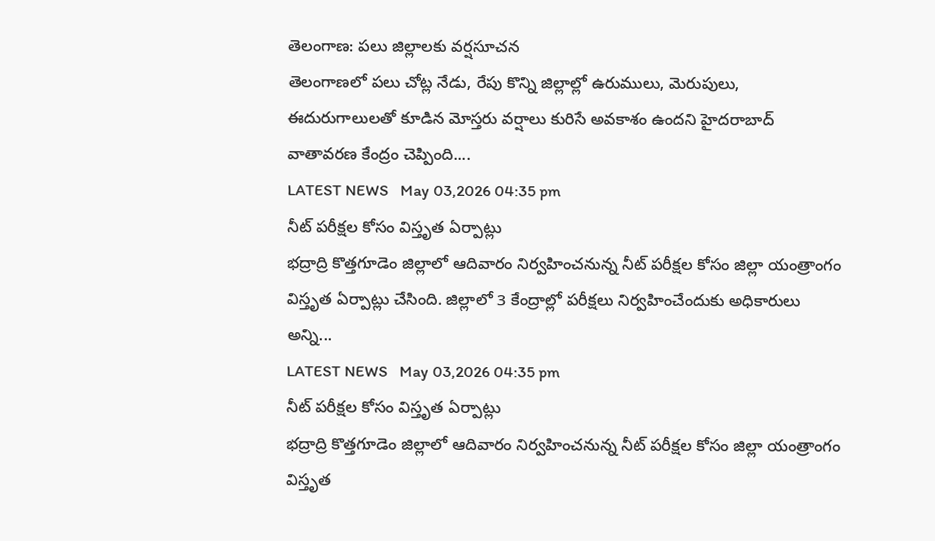తెలంగాణ: పలు జిల్లాలకు వర్షసూచన
తెలంగాణలో ప‌లు చోట్ల‌ నేడు, రేపు కొన్ని జిల్లాల్లో ఉరుములు, మెరుపులు, ఈదురుగాలులతో కూడిన మోస్తరు వర్షాలు కురిసే అవకాశం ఉందని హైదరాబాద్ వాతావరణ కేంద్రం చెప్పింది....
LATEST NEWS   May 03,2026 04:35 pm
నీట్ పరీక్షల కోసం విస్తృత ఏర్పాట్లు
భద్రాద్రి కొత్తగూడెం జిల్లాలో ఆదివారం నిర్వహించనున్న నీట్ పరీక్షల కోసం జిల్లా యంత్రాంగం విస్తృత ఏర్పాట్లు చేసింది. జిల్లాలో 3 కేంద్రాల్లో పరీక్షలు నిర్వహించేందుకు అధికారులు అన్ని...
LATEST NEWS   May 03,2026 04:35 pm
నీట్ పరీక్షల కోసం విస్తృత ఏర్పాట్లు
భద్రాద్రి కొత్తగూడెం జిల్లాలో ఆదివారం నిర్వహించనున్న నీట్ పరీక్షల కోసం జిల్లా యంత్రాంగం విస్తృత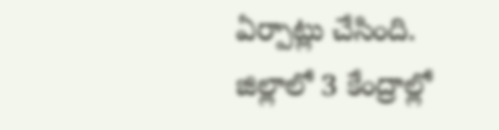ఏర్పాట్లు చేసింది. జిల్లాలో 3 కేంద్రాల్లో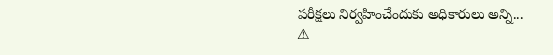పరీక్షలు నిర్వహించేందుకు అధికారులు అన్ని...
⚠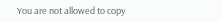You are not allowed to copy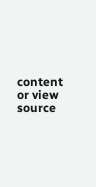content or view source